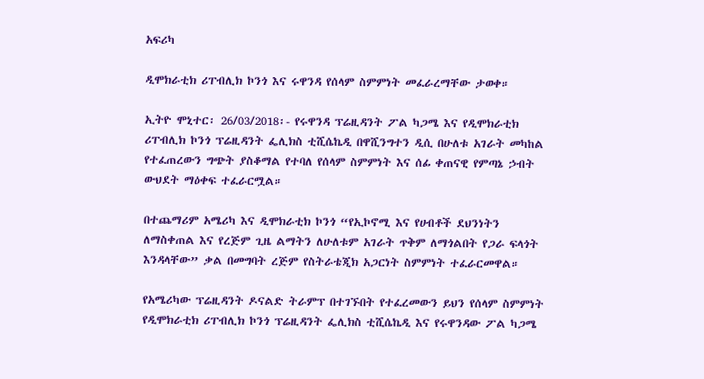አፍሪካ

ዲሞክራቲክ ሪፐብሊክ ኮንጎ እና ሩዋንዳ የሰላም ስምምነት መፈራረማቸው ታወቀ።

ኢትዮ ሞኒተር፡ 26/03/2018፡- የሩዋንዳ ፕሬዚዳንት ፖል ካጋሜ እና የዲሞክራቲክ ሪፐብሊክ ኮንጎ ፕሬዚዳንት ፌሊክስ ቲሺሴኬዲ በዋሺንግተን ዲሲ በሁለቱ አገራት መካከል የተፈጠረውን ግጭት ያስቆማል የተባለ የሰላም ስምምነት እና ሰፊ ቀጠናዊ የምጣኔ ኃብት ውህደት ማዕቀፍ ተፈራርሟል።

በተጨማሪም አሜሪካ እና ዲሞክራቲክ ኮንጎ “የኢኮኖሚ እና የሀብቶች ደህንነትን ለማስቀጠል እና የረጅም ጊዜ ልማትን ለሁለቱም አገራት ጥቅም ለማጎልበት የጋራ ፍላጎት እንዳላቸው” ቃል በመግባት ረጅም የስትራቴጂክ አጋርነት ስምምነት ተፈራርመዋል።

የአሜሪካው ፕሬዚዳንት ዶናልድ ትራምፕ በተገኙበት የተፈረመውን ይህን የሰላም ስምምነት የዲሞክራቲክ ሪፐብሊክ ኮንጎ ፕሬዚዳንት ፌሊክስ ቲሺሴኬዲ እና የሩዋንዳው ፖል ካጋሜ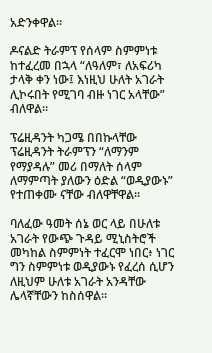አድንቀዋል።

ዶናልድ ትራምፕ የሰላም ስምምነቱ ከተፈረመ በኋላ “ለዓለም፣ ለአፍሪካ ታላቅ ቀን ነው፤ እነዚህ ሁለት አገራት ሊኮሩበት የሚገባ ብዙ ነገር አላቸው” ብለዋል።

ፕሬዚዳንት ካጋሜ በበኩላቸው ፕሬዚዳንት ትራምፕን “ለማንም የማያዳሉ” መሪ በማለት ሰላም ለማምጣት ያለውን ዕድል “ወዲያውኑ” የተጠቀሙ ናቸው ብለዋቸዋል።

ባለፈው ዓመት ሰኔ ወር ላይ በሁለቱ አገራት የውጭ ጉዳይ ሚኒስትሮች መካከል ስምምነት ተፈርሞ ነበር፥ ነገር ግን ስምምነቱ ወዲያውኑ የፈረሰ ሲሆን ለዚህም ሁለቱ አገራት አንዳቸው ሌላኛቸውን ከስሰዋል።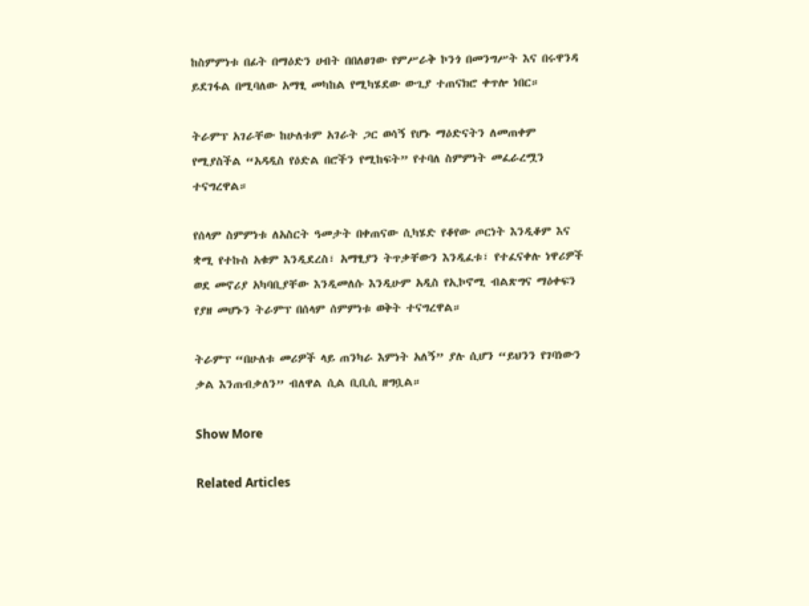ከስምምነቱ በፊት በማዕድን ሀብት በበለፀገው የምሥራቅ ኮንጎ በመንግሥት እና በሩዋንዳ ይደገፋል በሚባለው አማፂ መካከል የሚካሄደው ውጊያ ተጠናክሮ ቀጥሎ ነበር።

ትራምፕ አገራቸው ከሁለቱም አገራት ጋር ወሳኝ የሆኑ ማዕድናትን ለመጠቀም የሚያስችል “አዳዲስ የዕድል በሮችን የሚከፍት” የተባለ ስምምነት መፈራረሟን ተናግረዋል።

የሰላም ስምምነቱ ለአስርት ዓመታት በቀጠናው ሲካሄድ የቆየው ጦርነት እንዲቆም እና ቋሚ የተኩስ አቁም እንዲደረስ፣ አማፂያን ትጥቃቸውን እንዲፈቱ፣ የተፈናቀሉ ነዋሪዎች ወደ መኖሪያ አካባቢያቸው እንዲመለሱ እንዲሁም አዲስ የኢኮኖሚ ብልጽግና ማዕቀፍን የያዘ መሆኑን ትራምፕ በሰላም ሰምምነቱ ወቅት ተናግረዋል።

ትራምፕ “በሁለቱ መሪዎች ላይ ጠንካራ እምነት አለኝ” ያሉ ሲሆን “ይህንን የገባነውን ቃል እንጠብቃለን” ብለዋል ሲል ቢቢሲ ዘግቧል።

Show More

Related Articles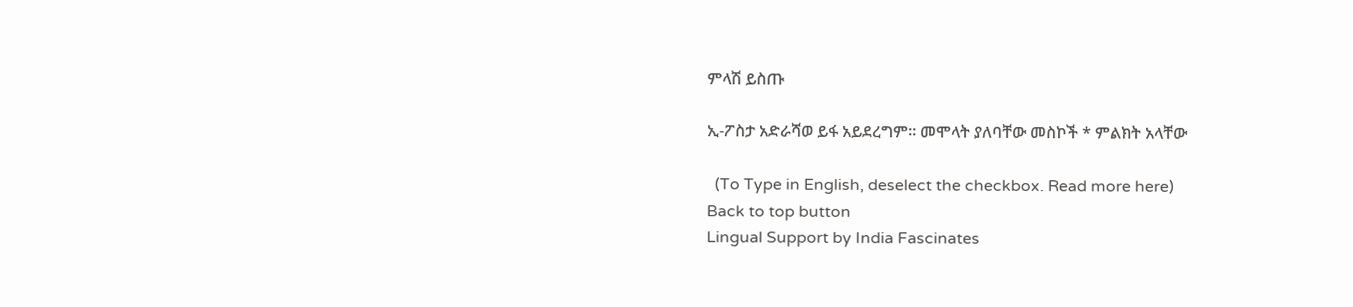ምላሽ ይስጡ

ኢ-ፖስታ አድራሻወ ይፋ አይደረግም። መሞላት ያለባቸው መስኮች * ምልክት አላቸው

  (To Type in English, deselect the checkbox. Read more here)
Back to top button
Lingual Support by India Fascinates